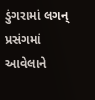ડુંગરામાં લગન્ પ્રસંગમાં આવેલાને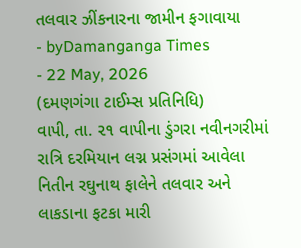તલવાર ઝીંકનારના જામીન ફગાવાયા
- byDamanganga Times
- 22 May, 2026
(દમણગંગા ટાઈમ્સ પ્રતિનિધિ)
વાપી, તા. ૨૧ વાપીના ડુંગરા નવીનગરીમાં રાત્રિ દરમિયાન લગ્ન પ્રસંગમાં આવેલા નિતીન રઘુનાથ ફાલેને તલવાર અને લાકડાના ફટકા મારી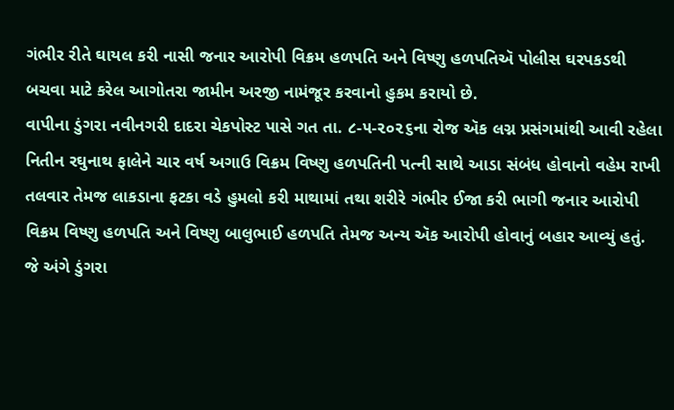ગંભીર રીતે ઘાયલ કરી નાસી જનાર આરોપી વિક્રમ હળપતિ અને વિષ્ણુ હળપતિઍ પોલીસ ઘરપકડથી બચવા માટે કરેલ આગોતરા જામીન અરજી નામંજૂર કરવાનો હુકમ કરાયો છે.
વાપીના ડુંગરા નવીનગરી દાદરા ચેકપોસ્ટ પાસે ગત તા. ૮-૫-૨૦૨૬ના રોજ ઍક લગ્ન પ્રસંગમાંથી આવી રહેલા નિતીન રઘુનાથ ફાલેને ચાર વર્ષ અગાઉ વિક્રમ વિષ્ણુ હળપતિની પત્ની સાથે આડા સંબંધ હોવાનો વહેમ રાખી તલવાર તેમજ લાકડાના ફટકા વડે હુમલો કરી માથામાં તથા શરીરે ગંભીર ઈજા કરી ભાગી જનાર આરોપી વિક્રમ વિષ્ણુ હળપતિ અને વિષ્ણુ બાલુભાઈ હળપતિ તેમજ અન્ય ઍક આરોપી હોવાનું બહાર આવ્યું હતું. જે અંગે ડુંગરા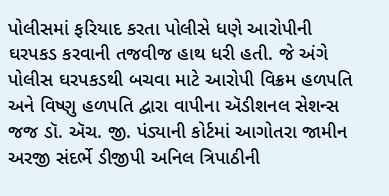પોલીસમાં ફરિયાદ કરતા પોલીસે ધણે આરોપીની ઘરપકડ કરવાની તજવીજ હાથ ધરી હતી. જે અંગે પોલીસ ઘરપકડથી બચવા માટે આરોપી વિક્રમ હળપતિ અને વિષ્ણુ હળપતિ દ્વારા વાપીના ઍડીશનલ સેશન્સ જજ ડૉ. ઍચ. જી. પંડ્યાની કોર્ટમાં આગોતરા જામીન અરજી સંદર્ભે ડીજીપી અનિલ ત્રિપાઠીની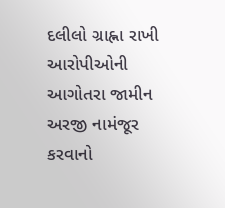દલીલો ગ્રાહ્ના રાખી આરોપીઓની આગોતરા જામીન અરજી નામંજૂર કરવાનો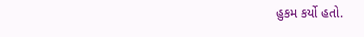હુકમ કર્યો હતો.